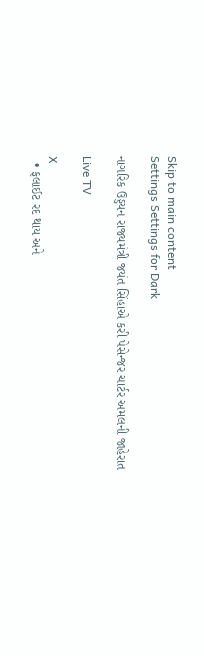Skip to main content
Settings Settings for Dark

નાગરિક ઉડ્ડયન રાજ્યમંત્રી જયંત સિંહાએ કરી પેસેન્જર ચાર્ટર અમલની જાહેરાત

Live TV

X
  • ફલાઈટ રદ થાય અને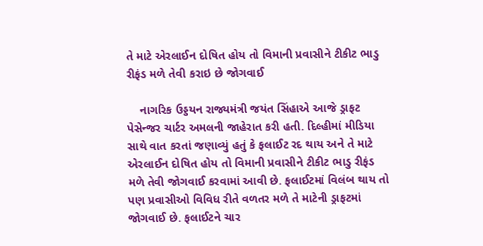તે માટે એરલાઈન દોષિત હોય તો વિમાની પ્રવાસીને ટીકીટ ભાડુ રીફંડ મળે તેવી કરાઇ છે જોગવાઈ

    નાગરિક ઉડ્ડયન રાજ્યમંત્રી જયંત સિંહાએ આજે ડ્રાફટ પેસેન્જર ચાર્ટર અમલની જાહેરાત કરી હતી. દિલ્હીમાં મીડિયા સાથે વાત કરતાં જણાવ્યું હતું કે ફલાઈટ રદ થાય અને તે માટે એરલાઈન દોષિત હોય તો વિમાની પ્રવાસીને ટીકીટ ભાડુ રીફંડ મળે તેવી જોગવાઈ કરવામાં આવી છે. ફલાઈટમાં વિલંબ થાય તો પણ પ્રવાસીઓ વિવિધ રીતે વળતર મળે તે માટેની ડ્રાફટમાં જોગવાઈ છે. ફલાઈટને ચાર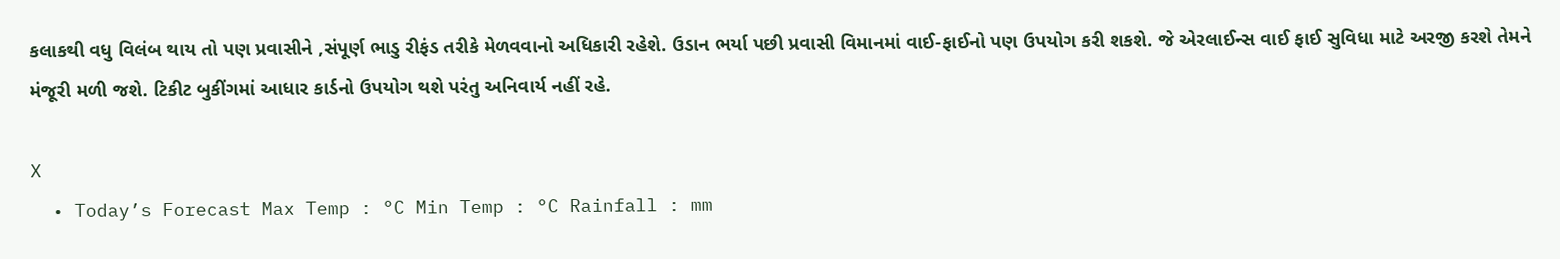કલાકથી વધુ વિલંબ થાય તો પણ પ્રવાસીને ,સંપૂર્ણ ભાડુ રીફંડ તરીકે મેળવવાનો અધિકારી રહેશે. ઉડાન ભર્યા પછી પ્રવાસી વિમાનમાં વાઈ-ફાઈનો પણ ઉપયોગ કરી શકશે. જે એરલાઈન્સ વાઈ ફાઈ સુવિધા માટે અરજી કરશે તેમને મંજૂરી મળી જશે. ટિકીટ બુકીંગમાં આધાર કાર્ડનો ઉપયોગ થશે પરંતુ અનિવાર્ય નહીં રહે.

X
  • Today’s Forecast Max Temp : °C Min Temp : °C Rainfall : mm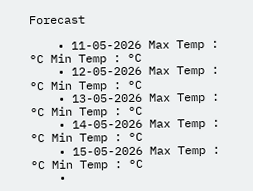Forecast

    • 11-05-2026 Max Temp : °C Min Temp : °C
    • 12-05-2026 Max Temp : °C Min Temp : °C
    • 13-05-2026 Max Temp : °C Min Temp : °C
    • 14-05-2026 Max Temp : °C Min Temp : °C
    • 15-05-2026 Max Temp : °C Min Temp : °C
    •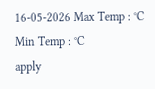16-05-2026 Max Temp : °C Min Temp : °C
apply